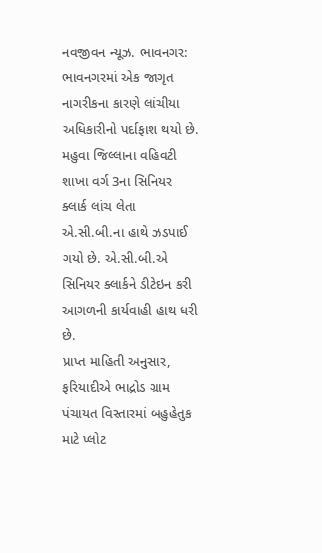નવજીવન ન્યૂઝ. ભાવનગર: ભાવનગરમાં એક જાગૃત નાગરીકના કારણે લાંચીયા અધિકારીનો પર્દાફાશ થયો છે. મહુવા જિલ્લાના વહિવટી શાખા વર્ગ 3ના સિનિયર ક્લાર્ક લાંચ લેતા એ.સી.બી.ના હાથે ઝડપાઈ ગયો છે. એ.સી.બી.એ સિનિયર ક્લાર્કને ડીટેઇન કરી આગળની કાર્યવાહી હાથ ધરી છે.
પ્રાપ્ત માહિતી અનુસાર, ફરિયાદીએ ભાદ્રોડ ગ્રામ પંચાયત વિસ્તારમાં બહુહેતુક માટે પ્લોટ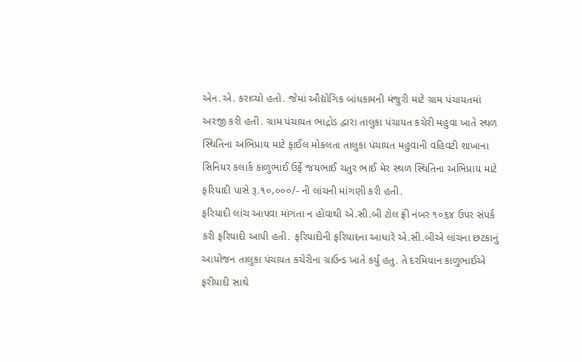એન.એ. કરાવ્યો હતો. જેમાં ઔદ્યોગિક બાંધકામની મંજુરી માટે ગ્રામ પંચાયતમાં અરજી કરી હતી. ગ્રામ પંચાયત ભાદ્રોડ દ્વારા તાલુકા પંચાયત કચેરી મહુવા ખાતે સ્થળ સ્થિતિના અભિપ્રાય માટે ફાઈલ મોકલતા તાલુકા પંચાયત મહુવાની વહિવટી શાખાના સિનિયર કલાર્ક કાળુભાઈ ઉર્ફે જયભાઈ ચતુર ભાઈ મેર સ્થળ સ્થિતિના અભિપ્રાય માટે ફરિયાદી પાસે રૂ.૧૦,૦૦૦/- ની લાંચની માંગણી કરી હતી.
ફરિયાદી લાંચ આપવા માંગતા ન હોવાથી એ.સી.બી ટોલ ફ્રી નંબર ૧૦૬૪ ઉપર સંપર્ક કરી ફરિયાદી આપી હતી. ફરિયાદીની ફરિયાદના આધારે એ.સી.બીએ લાંચના છટકાનું આયોજન તાલુકા પંચાયત કચેરીના ગ્રાઉન્ડ ખાતે કર્યુ હતુ. તે દરમિયાન કાળુભાઈએ ફરીયાદી સાથે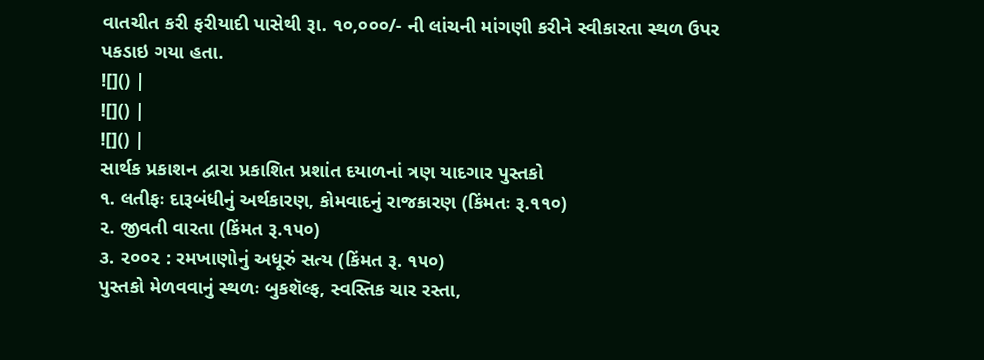વાતચીત કરી ફરીયાદી પાસેથી રૂા. ૧૦,૦૦૦/- ની લાંચની માંગણી કરીને સ્વીકારતા સ્થળ ઉપર પકડાઇ ગયા હતા.
![]() |
![]() |
![]() |
સાર્થક પ્રકાશન દ્વારા પ્રકાશિત પ્રશાંત દયાળનાં ત્રણ યાદગાર પુસ્તકો
૧. લતીફઃ દારૂબંધીનું અર્થકારણ, કોમવાદનું રાજકારણ (કિંમતઃ રૂ.૧૧૦)
૨. જીવતી વારતા (કિંમત રૂ.૧૫૦)
૩. ૨૦૦૨ : રમખાણોનું અધૂરું સત્ય (કિંમત રૂ. ૧૫૦)
પુસ્તકો મેળવવાનું સ્થળઃ બુકશૅલ્ફ, સ્વસ્તિક ચાર રસ્તા,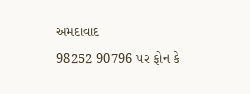અમદાવાદ
98252 90796 પર ફોન કે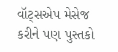વૉટ્સએપ મેસેજ કરીને પણ પુસ્તકો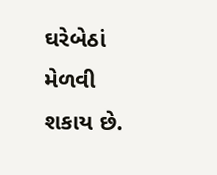ઘરેબેઠાં મેળવી શકાય છે.